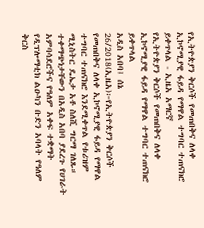የኢትዮጵያን ቅርሶች የመጠበቅና ለላቀ ኢኮኖሚያዊ ፋይዳ የማዋል ተግባር ተጠናክሮ ይቀጥላል - ኢዜአ አማርኛ
የኢትዮጵያን ቅርሶች የመጠበቅና ለላቀ ኢኮኖሚያዊ ፋይዳ የማዋል ተግባር ተጠናክሮ ይቀጥላል
አዲስ አበባ፤ ሰኔ 26/2018(ኢዜአ)፦የኢትዮጵያን ቅርሶች የመጠበቅና ለላቀ ኢኮኖሚያዊ ፋይዳ የማዋል ተግባር ተጠናክሮ እንደሚቀጥል የቱሪዝም ሚኒስትር ዴኤታ አቶ ስለሺ ግርማ ገለጹ።
ተቀማጭነታቸውን በአዲስ አበባ ያደረጉ የሀገራት አምባሳደሮችና የዓለም አቀፍ ተቋማት የዲፕሎማቲክ ልዑካን ቡድን አባላት የዓለም ቅርስ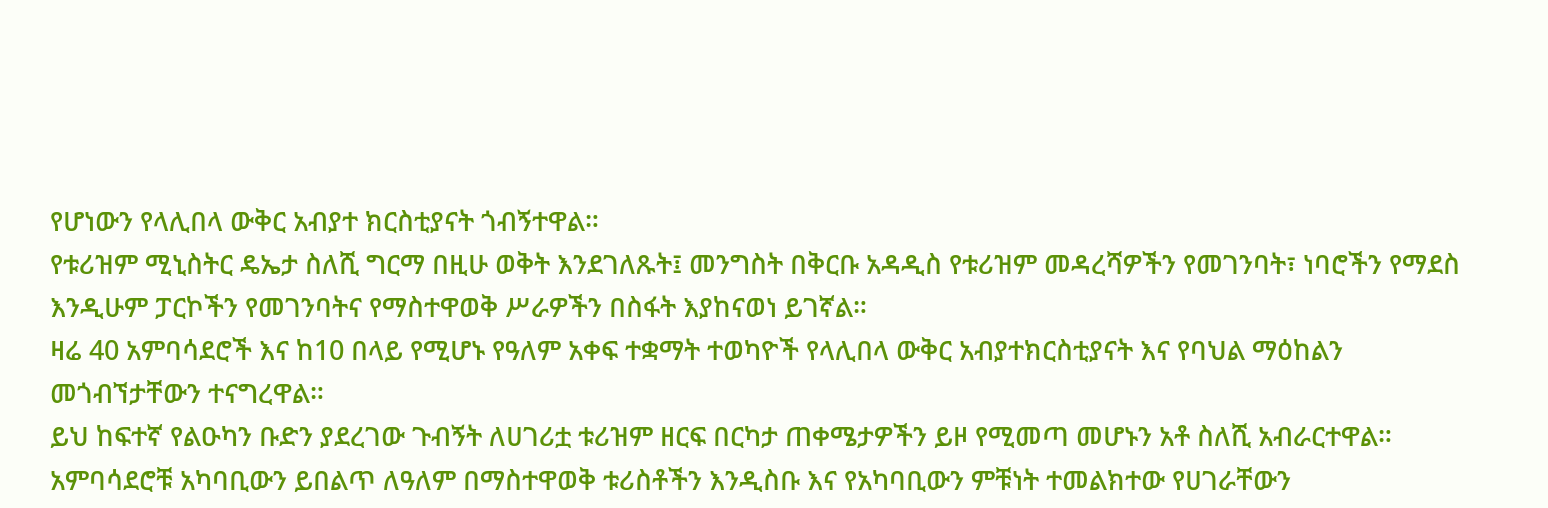የሆነውን የላሊበላ ውቅር አብያተ ክርስቲያናት ጎብኝተዋል።
የቱሪዝም ሚኒስትር ዴኤታ ስለሺ ግርማ በዚሁ ወቅት እንደገለጹት፤ መንግስት በቅርቡ አዳዲስ የቱሪዝም መዳረሻዎችን የመገንባት፣ ነባሮችን የማደስ እንዲሁም ፓርኮችን የመገንባትና የማስተዋወቅ ሥራዎችን በስፋት እያከናወነ ይገኛል።
ዛሬ 40 አምባሳደሮች እና ከ10 በላይ የሚሆኑ የዓለም አቀፍ ተቋማት ተወካዮች የላሊበላ ውቅር አብያተክርስቲያናት እና የባህል ማዕከልን መጎብኘታቸውን ተናግረዋል።
ይህ ከፍተኛ የልዑካን ቡድን ያደረገው ጉብኝት ለሀገሪቷ ቱሪዝም ዘርፍ በርካታ ጠቀሜታዎችን ይዞ የሚመጣ መሆኑን አቶ ስለሺ አብራርተዋል።
አምባሳደሮቹ አካባቢውን ይበልጥ ለዓለም በማስተዋወቅ ቱሪስቶችን እንዲስቡ እና የአካባቢውን ምቹነት ተመልክተው የሀገራቸውን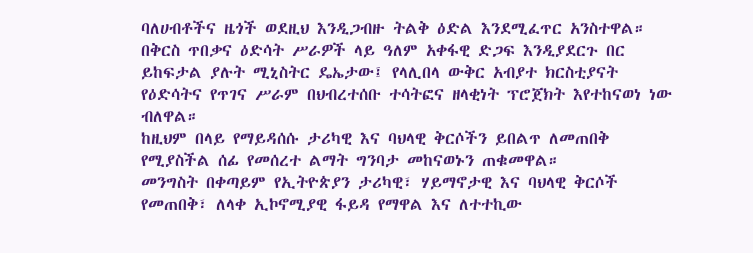ባለሀብቶችና ዜጎች ወደዚህ እንዲጋብዙ ትልቅ ዕድል እንደሚፈጥር አንስተዋል።
በቅርስ ጥበቃና ዕድሳት ሥራዎች ላይ ዓለም አቀፋዊ ድጋፍ እንዲያደርጉ በር ይከፍታል ያሉት ሚኒስትር ዴኤታው፤ የላሊበላ ውቅር አብያተ ክርስቲያናት የዕድሳትና የጥገና ሥራም በህብረተሰቡ ተሳትፎና ዘላቂነት ፕሮጀክት እየተከናወነ ነው ብለዋል።
ከዚህም በላይ የማይዳሰሱ ታሪካዊ እና ባህላዊ ቅርሶችን ይበልጥ ለመጠበቅ የሚያስችል ሰፊ የመሰረተ ልማት ግንባታ መከናወኑን ጠቁመዋል።
መንግስት በቀጣይም የኢትዮጵያን ታሪካዊ፣ ሃይማኖታዊ እና ባህላዊ ቅርሶች የመጠበቅ፣ ለላቀ ኢኮኖሚያዊ ፋይዳ የማዋል እና ለተተኪው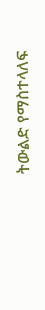ትውልድ የማስተላለፍ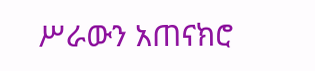ሥራውን አጠናክሮ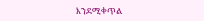እንደሚቀጥል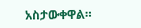አስታውቀዋል።